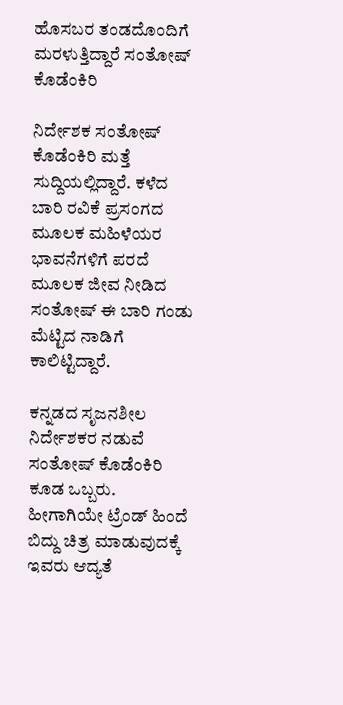ಹೊಸಬರ ತಂಡದೊಂದಿಗೆ ಮರಳುತ್ತಿದ್ದಾರೆ ಸಂತೋಷ್ ಕೊಡೆಂಕಿರಿ

ನಿರ್ದೇಶಕ ಸಂತೋಷ್ ಕೊಡೆಂಕಿರಿ ಮತ್ತೆ ಸುದ್ದಿಯಲ್ಲಿದ್ದಾರೆ. ಕಳೆದ ಬಾರಿ ರವಿಕೆ ಪ್ರಸಂಗದ ಮೂಲಕ ಮಹಿಳೆಯರ ಭಾವನೆಗಳಿಗೆ ಪರದೆ ಮೂಲಕ ಜೀವ ನೀಡಿದ ಸಂತೋಷ್ ಈ ಬಾರಿ ಗಂಡು ಮೆಟ್ಟಿದ ನಾಡಿಗೆ ಕಾಲಿಟ್ಟಿದ್ದಾರೆ.

ಕನ್ನಡದ ಸೃಜನಶೀಲ‌ ನಿರ್ದೇಶಕರ ನಡುವೆ ಸಂತೋಷ್ ಕೊಡೆಂಕಿರಿ ಕೂಡ ಒಬ್ಬರು. ಹೀಗಾಗಿಯೇ ಟ್ರೆಂಡ್ ಹಿಂದೆ ಬಿದ್ದು ಚಿತ್ರ ಮಾಡುವುದಕ್ಕೆ ಇವರು ಆದ್ಯತೆ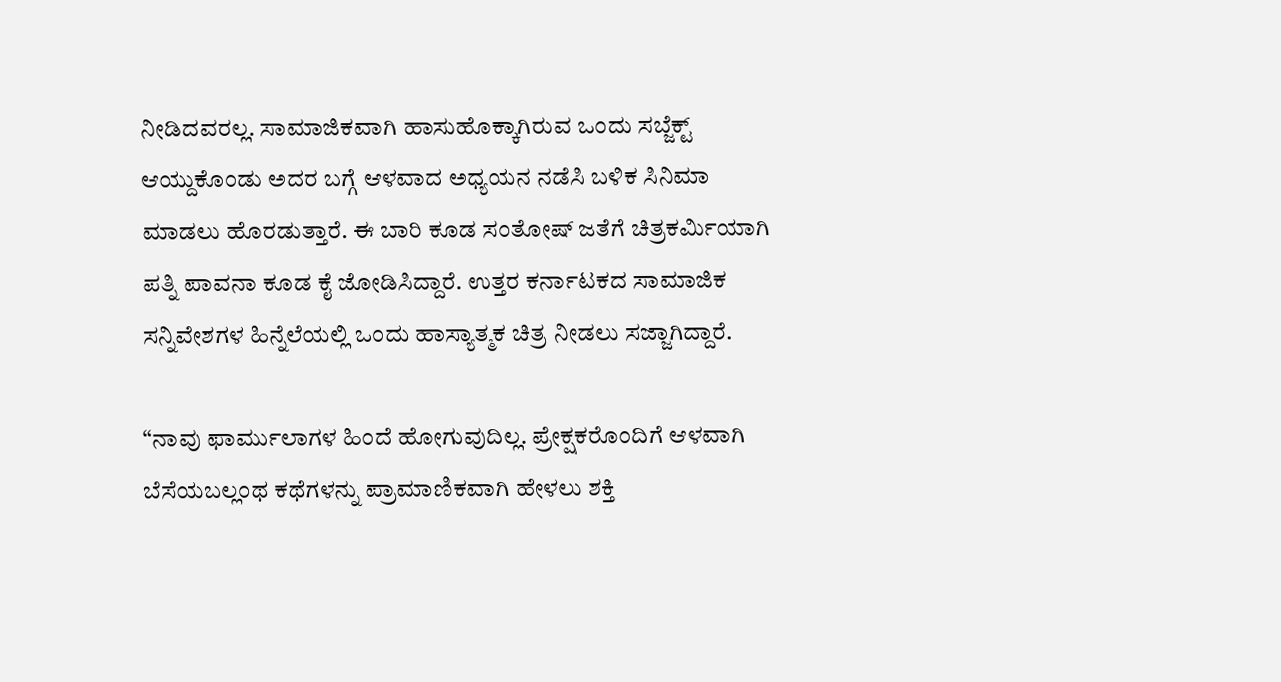ನೀಡಿದವರಲ್ಲ. ಸಾಮಾಜಿಕವಾಗಿ ಹಾಸುಹೊಕ್ಕಾಗಿರುವ ಒಂದು ಸಬ್ಜೆಕ್ಟ್ ಆಯ್ದುಕೊಂಡು ಅದರ ಬಗ್ಗೆ ಆಳವಾದ ಅಧ್ಯಯನ ನಡೆಸಿ ಬಳಿಕ ಸಿನಿಮಾ‌ ಮಾಡಲು ಹೊರಡುತ್ತಾರೆ. ಈ ಬಾರಿ ಕೂಡ ಸಂತೋಷ್ ಜತೆಗೆ ಚಿತ್ರಕರ್ಮಿಯಾಗಿ ಪತ್ನಿ ಪಾವನಾ ಕೂಡ ಕೈ ಜೋಡಿಸಿದ್ದಾರೆ. ಉತ್ತರ ಕರ್ನಾಟಕದ ಸಾಮಾಜಿಕ ಸನ್ನಿವೇಶಗಳ ಹಿನ್ನೆಲೆಯಲ್ಲಿ ಒಂದು ಹಾಸ್ಯಾತ್ಮಕ ಚಿತ್ರ ನೀಡಲು ಸಜ್ಜಾಗಿದ್ದಾರೆ.

“ನಾವು ಫಾರ್ಮುಲಾಗಳ ಹಿಂದೆ ಹೋಗುವುದಿಲ್ಲ. ಪ್ರೇಕ್ಷಕರೊಂದಿಗೆ ಆಳವಾಗಿ ಬೆಸೆಯಬಲ್ಲಂಥ ಕಥೆಗಳನ್ನು ಪ್ರಾಮಾಣಿಕವಾಗಿ ಹೇಳಲು ಶಕ್ತಿ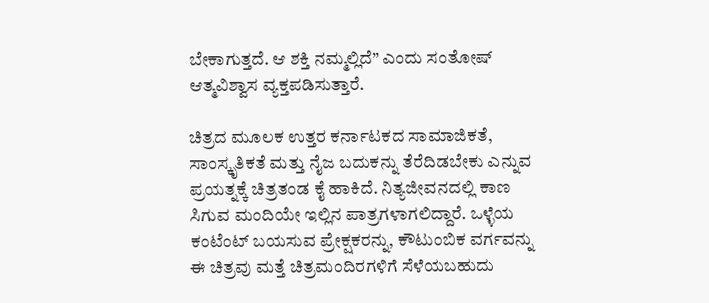ಬೇಕಾಗುತ್ತದೆ. ಆ ಶಕ್ತಿ ನಮ್ಮಲ್ಲಿದೆ” ಎಂದು ಸಂತೋಷ್ ಆತ್ಮವಿಶ್ವಾಸ ವ್ಯಕ್ತಪಡಿಸುತ್ತಾರೆ.

ಚಿತ್ರದ ಮೂಲಕ ಉತ್ತರ ಕರ್ನಾಟಕದ ಸಾಮಾಜಿಕತೆ, ಸಾಂಸ್ಕೃತಿಕತೆ ಮತ್ತು ನೈಜ ಬದುಕನ್ನು ತೆರೆದಿಡಬೇಕು ಎನ್ನುವ ಪ್ರಯತ್ನಕ್ಕೆ ಚಿತ್ರತಂಡ ಕೈ ಹಾಕಿದೆ. ನಿತ್ಯಜೀವನದಲ್ಲಿ ಕಾಣ ಸಿಗುವ ಮಂದಿಯೇ ಇಲ್ಲಿನ‌ ಪಾತ್ರಗಳಾಗಲಿದ್ದಾರೆ. ಒಳ್ಳೆಯ ಕಂಟೆಂಟ್ ಬಯಸುವ ಪ್ರೇಕ್ಷಕರನ್ನು, ಕೌಟುಂಬಿಕ ವರ್ಗವನ್ನು ಈ ಚಿತ್ರವು ಮತ್ತೆ ಚಿತ್ರಮಂದಿರಗಳಿಗೆ ಸೆಳೆಯಬಹುದು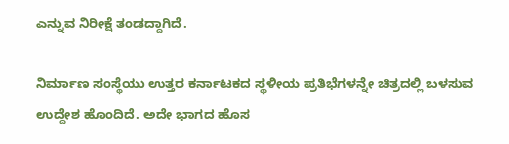ಎನ್ನುವ ನಿರೀಕ್ಷೆ ತಂಡದ್ದಾಗಿದೆ.

ನಿರ್ಮಾಣ ಸಂಸ್ಥೆಯು ಉತ್ತರ ಕರ್ನಾಟಕದ ಸ್ಥಳೀಯ ಪ್ರತಿಭೆಗಳನ್ನೇ ಚಿತ್ರದಲ್ಲಿ ಬಳಸುವ ಉದ್ದೇಶ ಹೊಂದಿದೆ. ಅದೇ ಭಾಗದ ಹೊಸ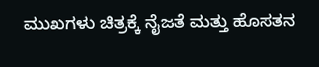ಮುಖಗಳು ಚಿತ್ರಕ್ಕೆ ನೈಜತೆ ಮತ್ತು ಹೊಸತನ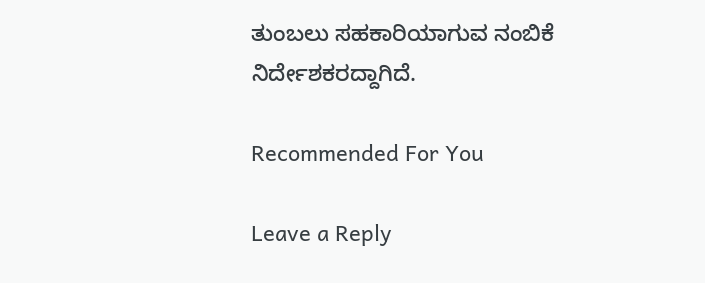ತುಂಬಲು ಸಹಕಾರಿಯಾಗುವ ನಂಬಿಕೆ ನಿರ್ದೇಶಕರದ್ದಾಗಿದೆ.

Recommended For You

Leave a Reply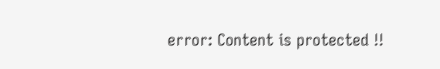error: Content is protected !!